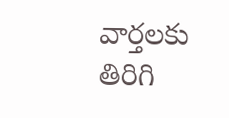వార్తలకు తిరిగి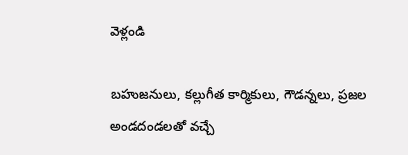వెళ్లండి

బహుజనులు, కల్లుగీత కార్మికులు, గౌడన్నలు, ప్రజల అండదండలతో వచ్చే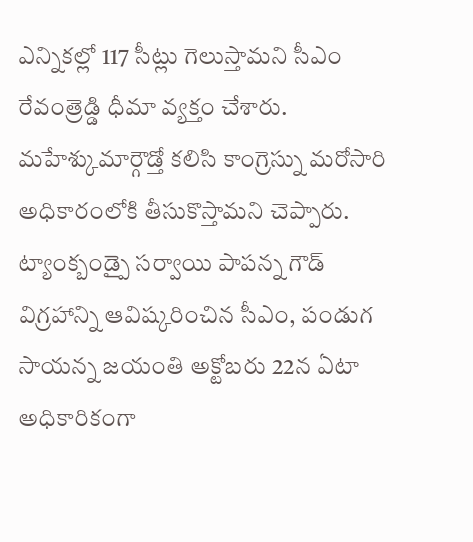ఎన్నికల్లో 117 సీట్లు గెలుస్తామని సీఎం రేవంత్రెడ్డి ధీమా వ్యక్తం చేశారు. మహేశ్కుమార్గౌడ్తో కలిసి కాంగ్రెస్ను మరోసారి అధికారంలోకి తీసుకొస్తామని చెప్పారు.
ట్యాంక్బండ్పై సర్వాయి పాపన్న గౌడ్ విగ్రహాన్ని ఆవిష్కరించిన సీఎం, పండుగ సాయన్న జయంతి అక్టోబరు 22న ఏటా అధికారికంగా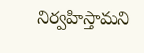నిర్వహిస్తామని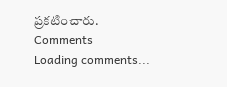ప్రకటించారు.
Comments
Loading comments...